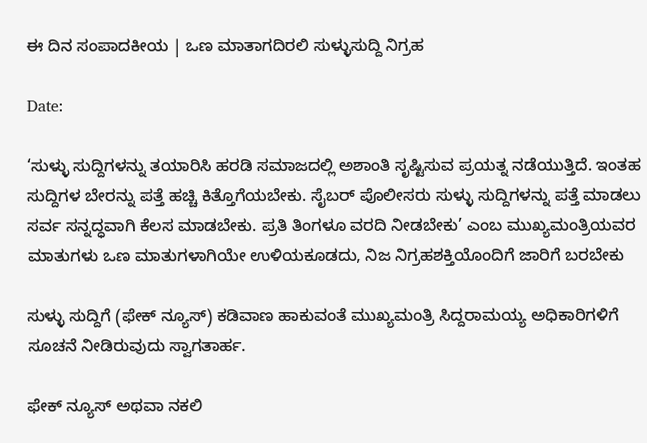ಈ ದಿನ ಸಂಪಾದಕೀಯ | ಒಣ ಮಾತಾಗದಿರಲಿ ಸುಳ್ಳುಸುದ್ದಿ ನಿಗ್ರಹ

Date:

‘ಸುಳ್ಳು ಸುದ್ದಿಗಳನ್ನು ತಯಾರಿಸಿ ಹರಡಿ ಸಮಾಜದಲ್ಲಿ ಅಶಾಂತಿ ಸೃಷ್ಟಿಸುವ ಪ್ರಯತ್ನ ನಡೆಯುತ್ತಿದೆ. ಇಂತಹ ಸುದ್ದಿಗಳ ಬೇರನ್ನು ಪತ್ತೆ ಹಚ್ಚಿ ಕಿತ್ತೊಗೆಯಬೇಕು. ಸೈಬರ್ ಪೊಲೀಸರು ಸುಳ್ಳು ಸುದ್ದಿಗಳನ್ನು ಪತ್ತೆ ಮಾಡಲು ಸರ್ವ ಸನ್ನದ್ಧವಾಗಿ ಕೆಲಸ ಮಾಡಬೇಕು. ಪ್ರತಿ ತಿಂಗಳೂ ವರದಿ ನೀಡಬೇಕು’ ಎಂಬ ಮುಖ್ಯಮಂತ್ರಿಯವರ ಮಾತುಗಳು ಒಣ ಮಾತುಗಳಾಗಿಯೇ ಉಳಿಯಕೂಡದು, ನಿಜ ನಿಗ್ರಹಶಕ್ತಿಯೊಂದಿಗೆ ಜಾರಿಗೆ ಬರಬೇಕು

ಸುಳ್ಳು ಸುದ್ದಿಗೆ (ಫೇಕ್ ನ್ಯೂಸ್) ಕಡಿವಾಣ ಹಾಕುವಂತೆ ಮುಖ್ಯಮಂತ್ರಿ ಸಿದ್ದರಾಮಯ್ಯ ಅಧಿಕಾರಿಗಳಿಗೆ ಸೂಚನೆ ನೀಡಿರುವುದು ಸ್ವಾಗತಾರ್ಹ.

ಫೇಕ್ ನ್ಯೂಸ್ ಅಥವಾ ನಕಲಿ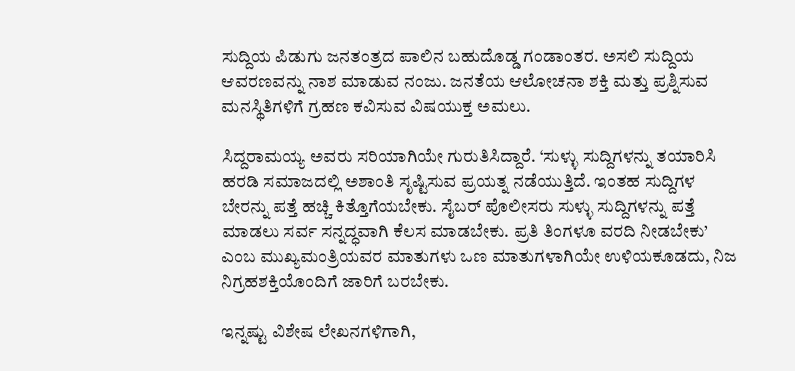ಸುದ್ದಿಯ ಪಿಡುಗು ಜನತಂತ್ರದ ಪಾಲಿನ ಬಹುದೊಡ್ಡ ಗಂಡಾಂತರ. ಅಸಲಿ ಸುದ್ದಿಯ ಆವರಣವನ್ನು ನಾಶ ಮಾಡುವ ನಂಜು. ಜನತೆಯ ಆಲೋಚನಾ ಶಕ್ತಿ ಮತ್ತು ಪ್ರಶ್ನಿಸುವ ಮನಸ್ಥಿತಿಗಳಿಗೆ ಗ್ರಹಣ ಕವಿಸುವ ವಿಷಯುಕ್ತ ಅಮಲು.

ಸಿದ್ದರಾಮಯ್ಯ ಅವರು ಸರಿಯಾಗಿಯೇ ಗುರುತಿಸಿದ್ದಾರೆ. ‘ಸುಳ್ಳು ಸುದ್ದಿಗಳನ್ನು ತಯಾರಿಸಿ ಹರಡಿ ಸಮಾಜದಲ್ಲಿ ಅಶಾಂತಿ ಸೃಷ್ಟಿಸುವ ಪ್ರಯತ್ನ ನಡೆಯುತ್ತಿದೆ. ಇಂತಹ ಸುದ್ದಿಗಳ ಬೇರನ್ನು ಪತ್ತೆ ಹಚ್ಚಿ ಕಿತ್ತೊಗೆಯಬೇಕು. ಸೈಬರ್ ಪೊಲೀಸರು ಸುಳ್ಳು ಸುದ್ದಿಗಳನ್ನು ಪತ್ತೆ ಮಾಡಲು ಸರ್ವ ಸನ್ನದ್ಧವಾಗಿ ಕೆಲಸ ಮಾಡಬೇಕು. ಪ್ರತಿ ತಿಂಗಳೂ ವರದಿ ನೀಡಬೇಕು’ ಎಂಬ ಮುಖ್ಯಮಂತ್ರಿಯವರ ಮಾತುಗಳು ಒಣ ಮಾತುಗಳಾಗಿಯೇ ಉಳಿಯಕೂಡದು, ನಿಜ ನಿಗ್ರಹಶಕ್ತಿಯೊಂದಿಗೆ ಜಾರಿಗೆ ಬರಬೇಕು.

ಇನ್ನಷ್ಟು ವಿಶೇಷ ಲೇಖನಗಳಿಗಾಗಿ,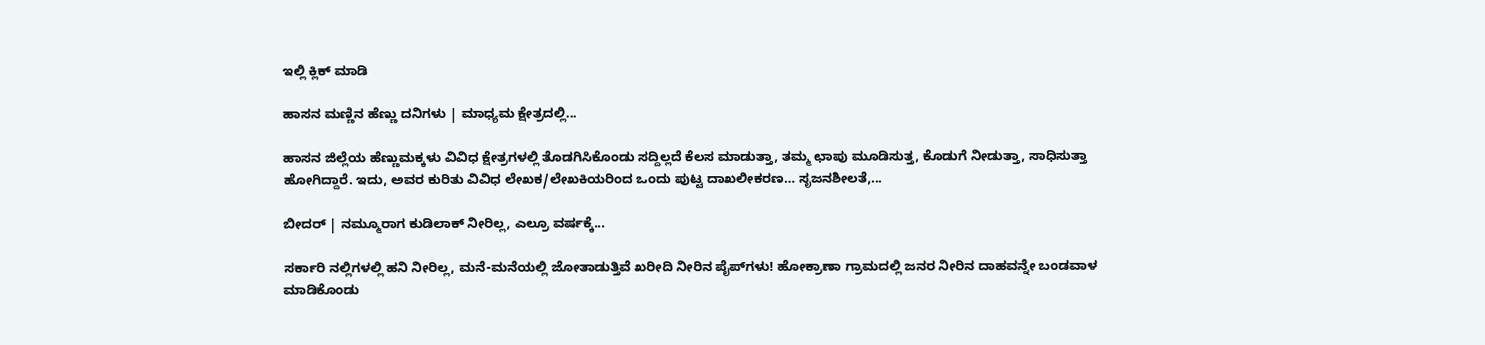ಇಲ್ಲಿ ಕ್ಲಿಕ್ ಮಾಡಿ

ಹಾಸನ ಮಣ್ಣಿನ ಹೆಣ್ಣು ದನಿಗಳು | ಮಾಧ್ಯಮ ಕ್ಷೇತ್ರದಲ್ಲಿ...

ಹಾಸನ ಜಿಲ್ಲೆಯ ಹೆಣ್ಣುಮಕ್ಕಳು ವಿವಿಧ ಕ್ಷೇತ್ರಗಳಲ್ಲಿ ತೊಡಗಿಸಿಕೊಂಡು ಸದ್ದಿಲ್ಲದೆ ಕೆಲಸ ಮಾಡುತ್ತಾ, ತಮ್ಮ ಛಾಪು ಮೂಡಿಸುತ್ತ, ಕೊಡುಗೆ ನೀಡುತ್ತಾ, ಸಾಧಿಸುತ್ತಾ ಹೋಗಿದ್ದಾರೆ. ಇದು, ಅವರ ಕುರಿತು ವಿವಿಧ ಲೇಖಕ/ಲೇಖಕಿಯರಿಂದ ಒಂದು ಪುಟ್ಟ ದಾಖಲೀಕರಣ… ಸೃಜನಶೀಲತೆ,...

ಬೀದರ್ | ನಮ್ಮೂರಾಗ ಕುಡಿಲಾಕ್ ನೀರಿಲ್ಲ, ಎಲ್ರೂ ವರ್ಷಕ್ಕೆ...

ಸರ್ಕಾರಿ ನಲ್ಲಿಗಳಲ್ಲಿ ಹನಿ ನೀರಿಲ್ಲ, ಮನೆ-ಮನೆಯಲ್ಲಿ ಜೋತಾಡುತ್ತಿವೆ ಖರೀದಿ ನೀರಿನ ಪೈಪ್‌ಗಳು! ಹೋಕ್ರಾಣಾ ಗ್ರಾಮದಲ್ಲಿ ಜನರ ನೀರಿನ ದಾಹವನ್ನೇ ಬಂಡವಾಳ ಮಾಡಿಕೊಂಡು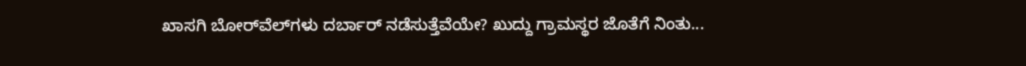ಖಾಸಗಿ ಬೋರ್‌ವೆಲ್‌ಗಳು ದರ್ಬಾರ್‌ ನಡೆಸುತ್ತೆವೆಯೇ? ಖುದ್ದು ಗ್ರಾಮಸ್ಥರ ಜೊತೆಗೆ ನಿಂತು...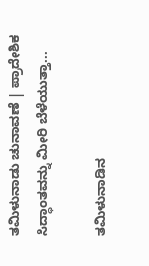ತಮಿಳುನಾಡು ಚುನಾವಣೆ | ಪ್ರಾದೇಶಿಕ ಸಿದ್ಧಾಂತವನ್ನು ಮೀರಿ ಬೆಳೆಯುತ್ತಾ...

ತಮಿಳುನಾಡಿನ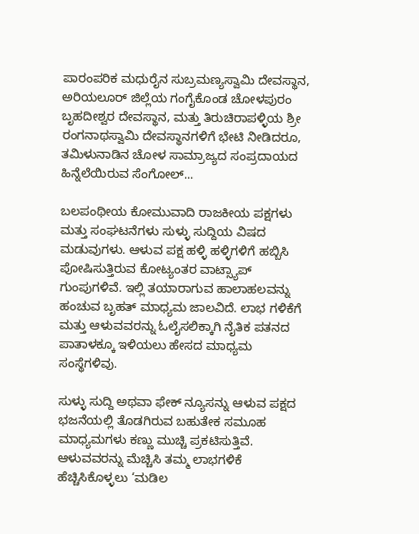ಪಾರಂಪರಿಕ ಮಧುರೈನ ಸುಬ್ರಮಣ್ಯಸ್ವಾಮಿ ದೇವಸ್ಥಾನ, ಅರಿಯಲೂರ್ ಜಿಲ್ಲೆಯ ಗಂಗೈಕೊಂಡ ಚೋಳಪುರಂ ಬೃಹದೀಶ್ವರ ದೇವಸ್ಥಾನ, ಮತ್ತು ತಿರುಚಿರಾಪಳ್ಳಿಯ ಶ್ರೀ ರಂಗನಾಥಸ್ವಾಮಿ ದೇವಸ್ಥಾನಗಳಿಗೆ ಭೇಟಿ ನೀಡಿದರೂ, ತಮಿಳುನಾಡಿನ ಚೋಳ ಸಾಮ್ರಾಜ್ಯದ ಸಂಪ್ರದಾಯದ ಹಿನ್ನೆಲೆಯಿರುವ ಸೆಂಗೋಲ್...

ಬಲಪಂಥೀಯ ಕೋಮುವಾದಿ ರಾಜಕೀಯ ಪಕ್ಷಗಳು ಮತ್ತು ಸಂಘಟನೆಗಳು ಸುಳ್ಳು ಸುದ್ದಿಯ ವಿಷದ ಮಡುವುಗಳು. ಆಳುವ ಪಕ್ಷ ಹಳ್ಳಿ ಹಳ್ಳಿಗಳಿಗೆ ಹಬ್ಬಿಸಿ ಪೋಷಿಸುತ್ತಿರುವ ಕೋಟ್ಯಂತರ ವಾಟ್ಸ್ಯಾಪ್ ಗುಂಪುಗಳಿವೆ. ಇಲ್ಲಿ ತಯಾರಾಗುವ ಹಾಲಾಹಲವನ್ನು ಹಂಚುವ ಬೃಹತ್ ಮಾಧ್ಯಮ ಜಾಲವಿದೆ. ಲಾಭ ಗಳಿಕೆಗೆ ಮತ್ತು ಆಳುವವರನ್ನು ಓಲೈಸಲಿಕ್ಕಾಗಿ ನೈತಿಕ ಪತನದ ಪಾತಾಳಕ್ಕೂ ಇಳಿಯಲು ಹೇಸದ ಮಾಧ್ಯಮ ಸಂಸ್ಥೆಗಳಿವು.

ಸುಳ್ಳು ಸುದ್ದಿ ಅಥವಾ ಫೇಕ್ ನ್ಯೂಸನ್ನು ಆಳುವ ಪಕ್ಷದ ಭಜನೆಯಲ್ಲಿ ತೊಡಗಿರುವ ಬಹುತೇಕ ಸಮೂಹ ಮಾಧ್ಯಮಗಳು ಕಣ್ಣು ಮುಚ್ಚಿ ಪ್ರಕಟಿಸುತ್ತಿವೆ. ಆಳುವವರನ್ನು ಮೆಚ್ಚಿಸಿ ತಮ್ಮ ಲಾಭಗಳಿಕೆ ಹೆಚ್ಚಿಸಿಕೊಳ್ಳಲು ‘ಮಡಿಲ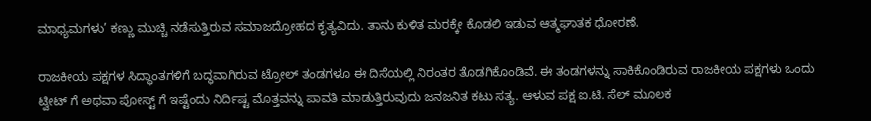ಮಾಧ್ಯಮಗಳು’ ಕಣ್ಣು ಮುಚ್ಚಿ ನಡೆಸುತ್ತಿರುವ ಸಮಾಜದ್ರೋಹದ ಕೃತ್ಯವಿದು. ತಾನು ಕುಳಿತ ಮರಕ್ಕೇ ಕೊಡಲಿ ಇಡುವ ಆತ್ಮಘಾತಕ ಧೋರಣೆ.

ರಾಜಕೀಯ ಪಕ್ಷಗಳ ಸಿದ್ಧಾಂತಗಳಿಗೆ ಬದ್ಧವಾಗಿರುವ ಟ್ರೋಲ್ ತಂಡಗಳೂ ಈ ದಿಸೆಯಲ್ಲಿ ನಿರಂತರ ತೊಡಗಿಕೊಂಡಿವೆ. ಈ ತಂಡಗಳನ್ನು ಸಾಕಿಕೊಂಡಿರುವ ರಾಜಕೀಯ ಪಕ್ಷಗಳು ಒಂದು ಟ್ವೀಟ್ ಗೆ ಅಥವಾ ಪೋಸ್ಟ್ ಗೆ ಇಷ್ಟೆಂದು ನಿರ್ದಿಷ್ಟ ಮೊತ್ತವನ್ನು ಪಾವತಿ ಮಾಡುತ್ತಿರುವುದು ಜನಜನಿತ ಕಟು ಸತ್ಯ. ಆಳುವ ಪಕ್ಷ ಐ.ಟಿ. ಸೆಲ್‍ ಮೂಲಕ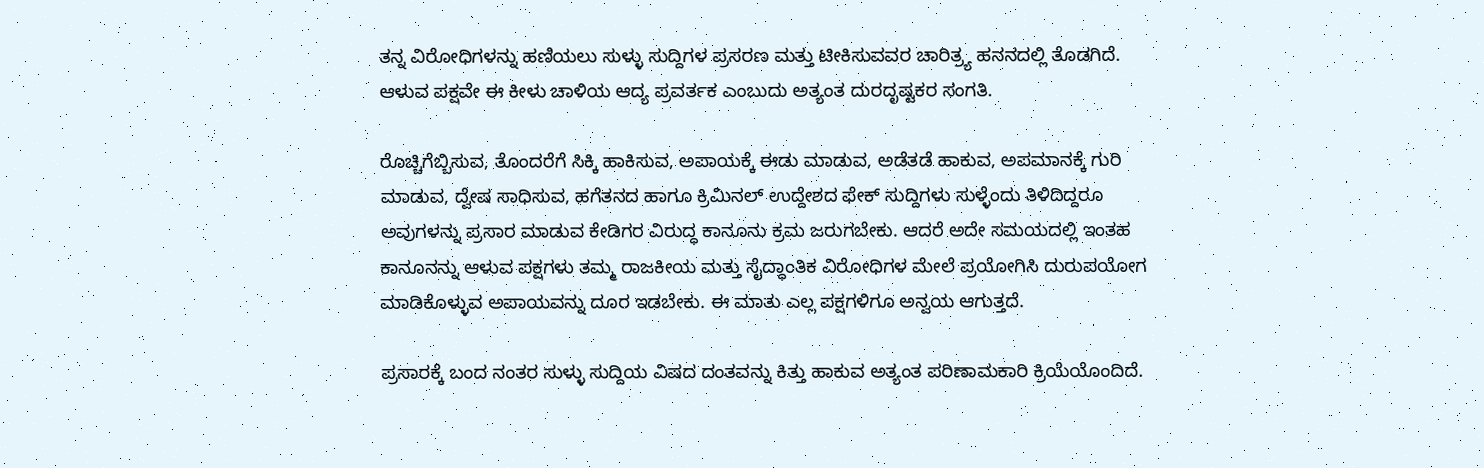ತನ್ನ ವಿರೋಧಿಗಳನ್ನು ಹಣಿಯಲು ಸುಳ್ಳು ಸುದ್ದಿಗಳ ಪ್ರಸರಣ ಮತ್ತು ಟೀಕಿಸುವವರ ಚಾರಿತ್ರ್ಯ ಹನನದಲ್ಲಿ ತೊಡಗಿದೆ. ಆಳುವ ಪಕ್ಷವೇ ಈ ಕೀಳು ಚಾಳಿಯ ಆದ್ಯ ಪ್ರವರ್ತಕ ಎಂಬುದು ಅತ್ಯಂತ ದುರದೃಷ್ಟಕರ ಸಂಗತಿ.

ರೊಚ್ಚಿಗೆಬ್ಬಿಸುವ, ತೊಂದರೆಗೆ ಸಿಕ್ಕಿ ಹಾಕಿಸುವ, ಅಪಾಯಕ್ಕೆ ಈಡು ಮಾಡುವ, ಅಡೆತಡೆ ಹಾಕುವ, ಅಪಮಾನಕ್ಕೆ ಗುರಿ ಮಾಡುವ, ದ್ವೇಷ ಸಾಧಿಸುವ, ಹಗೆತನದ ಹಾಗೂ ಕ್ರಿಮಿನಲ್ ಉದ್ದೇಶದ ಫೇಕ್ ಸುದ್ದಿಗಳು ಸುಳ್ಳೆಂದು ತಿಳಿದಿದ್ದರೂ ಅವುಗಳನ್ನು ಪ್ರಸಾರ ಮಾಡುವ ಕೇಡಿಗರ ವಿರುದ್ಧ ಕಾನೂನು ಕ್ರಮ ಜರುಗಬೇಕು. ಆದರೆ ಅದೇ ಸಮಯದಲ್ಲಿ ಇಂತಹ ಕಾನೂನನ್ನು ಆಳುವ ಪಕ್ಷಗಳು ತಮ್ಮ ರಾಜಕೀಯ ಮತ್ತು ಸೈದ್ಧಾಂತಿಕ ವಿರೋಧಿಗಳ ಮೇಲೆ ಪ್ರಯೋಗಿಸಿ ದುರುಪಯೋಗ ಮಾಡಿಕೊಳ್ಳುವ ಅಪಾಯವನ್ನು ದೂರ ಇಡಬೇಕು. ಈ ಮಾತು ಎಲ್ಲ ಪಕ್ಷಗಳಿಗೂ ಅನ್ವಯ ಆಗುತ್ತದೆ.

ಪ್ರಸಾರಕ್ಕೆ ಬಂದ ನಂತರ ಸುಳ್ಳು ಸುದ್ದಿಯ ವಿಷದ ದಂತವನ್ನು ಕಿತ್ತು ಹಾಕುವ ಅತ್ಯಂತ ಪರಿಣಾಮಕಾರಿ ಕ್ರಿಯೆಯೊಂದಿದೆ.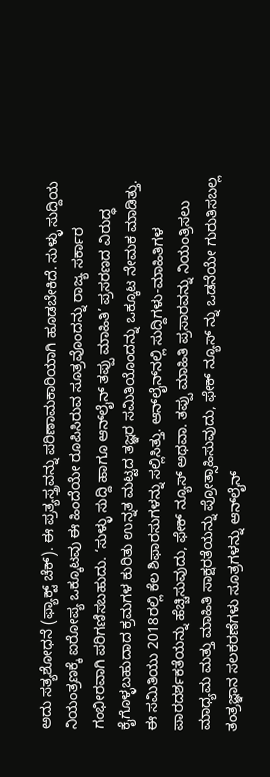ಅದು ಸತ್ಯಶೋಧನೆ (ಫ್ಯಾಕ್ಟ್ ಚೆಕ್). ಈ ಪ್ರತ್ಯಸ್ತ್ರವನ್ನು ಪರಿಣಾಮಕಾರಿಯಾಗಿ ಹೂಡಬೇಕಿದೆ. ಸುಳ್ಳು ಸುದ್ದಿಯ ನಿಯಂತ್ರಣಕ್ಕೆ ಐರೋಪ್ಯ ಒಕ್ಕೂಟವು ಈ ಹಿಂದೆಯೇ ರೂಪಿಸಿರುವ ಸೂತ್ರವೊಂದನ್ನು ರಾಜ್ಯ ಸರ್ಕಾರ ಗಂಭೀರವಾಗಿ ಪರಿಗಣಿಸಬಹುದು. ‘ಸುಳ್ಳು ಸುದ್ದಿ ಹಾಗೂ ಆನ್‍ಲೈನ್ ತಪ್ಪು ಮಾಹಿತಿ’ ಪ್ರಸರಣದ ವಿರುದ್ಧ ಕೈಗೊಳ್ಳಬಹುದಾದ ಕ್ರಮಗಳ ಕುರಿತು ಉನ್ನತ ಮಟ್ಟದ ತಜ್ಞರ ಸಮಿತಿಯೊಂದನ್ನು ಒಕ್ಕೂಟ ನೇಮಕ ಮಾಡಿತ್ತು. ಈ ಸಮಿತಿಯು 2018ರಲ್ಲಿ ಕೆಲ ಶಿಫಾರಸುಗಳನ್ನು ಸಲ್ಲಿಸಿತ್ತು. ಆನ್‍ಲೈನ್‍ನಲ್ಲಿ ಸುದ್ದಿಗಳು-ಮಾಹಿತಿಗಳ ಪಾರದರ್ಶಕತೆಯನ್ನು ಹೆಚ್ಚಿಸುವುದು, ಫೇಕ್ ನ್ಯೂಸ್ ಅಥವಾ. ತಪ್ಪು ಮಾಹಿತಿ ಪ್ರಸಾರವನ್ನು ನಿಯಂತ್ರಿಸಲು ಮಾಧ್ಯಮ ಮತ್ತು ಮಾಹಿತಿ ಸಾಕ್ಷರತೆಯನ್ನು ಪ್ರೋತ್ಸಾಹಿಸುವುದು, ಫೇಕ್ ನ್ಯೂಸ್ ನ್ನು ಒಡನೆಯೇ ಗುರುತಿಸಬಲ್ಲ ತಂತ್ರಜ್ಞಾನ ಸಲಕರಣೆಗಳು ಸೂತ್ರಗಳನ್ನು ಆನ್‍ಲೈನ್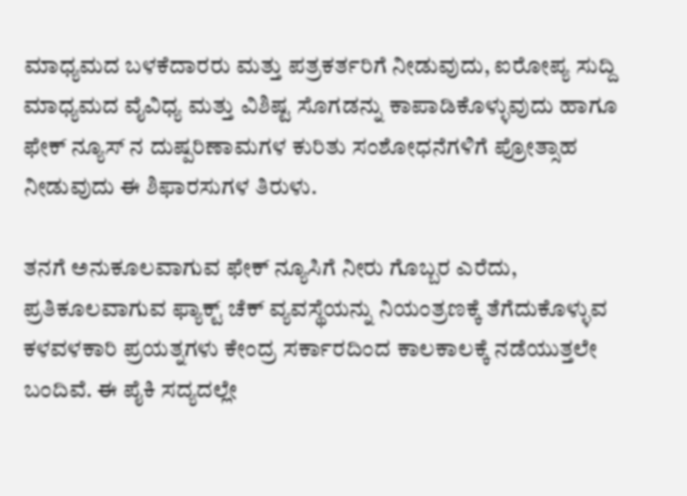ಮಾಧ್ಯಮದ ಬಳಕೆದಾರರು ಮತ್ತು ಪತ್ರಕರ್ತರಿಗೆ ನೀಡುವುದು, ಐರೋಪ್ಯ ಸುದ್ದಿ ಮಾಧ್ಯಮದ ವೈವಿಧ‍್ಯ ಮತ್ತು ವಿಶಿಷ್ಟ ಸೊಗಡನ್ನು ಕಾಪಾಡಿಕೊಳ್ಳುವುದು ಹಾಗೂ ಫೇಕ್ ನ್ಯೂಸ್ ನ ದುಷ್ಪರಿಣಾಮಗಳ ಕುರಿತು ಸಂಶೋಧನೆಗಳಿಗೆ ಪ್ರೋತ್ಸಾಹ ನೀಡುವುದು ಈ ಶಿಫಾರಸುಗಳ ತಿರುಳು.

ತನಗೆ ಅನುಕೂಲವಾಗುವ ಫೇಕ್ ನ್ಯೂಸಿಗೆ ನೀರು ಗೊಬ್ಬರ ಎರೆದು, ಪ್ರತಿಕೂಲವಾಗುವ ಫ್ಯಾಕ್ಟ್ ಚೆಕ್ ವ್ಯವಸ್ಥೆಯನ್ನು ನಿಯಂತ್ರಣಕ್ಕೆ ತೆಗೆದುಕೊಳ್ಳುವ ಕಳವಳಕಾರಿ ಪ್ರಯತ್ನಗಳು ಕೇಂದ್ರ ಸರ್ಕಾರದಿಂದ ಕಾಲಕಾಲಕ್ಕೆ ನಡೆಯುತ್ತಲೇ ಬಂದಿವೆ. ಈ ಪೈಕಿ ಸದ್ಯದಲ್ಲೇ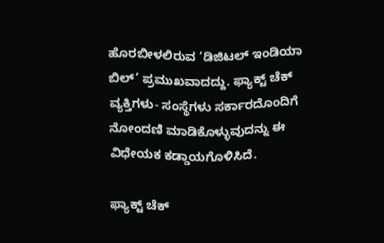ಹೊರಬೀಳಲಿರುವ ‘ಡಿಜಿಟಲ್ ಇಂಡಿಯಾ ಬಿಲ್’ ಪ್ರಮುಖವಾದದ್ದು. ಫ್ಯಾಕ್ಟ್ ಚೆಕ್ ವ್ಯಕ್ತಿಗಳು- ಸಂಸ್ಥೆಗಳು ಸರ್ಕಾರದೊಂದಿಗೆ ನೋಂದಣಿ ಮಾಡಿಕೊಳ್ಳುವುದನ್ನು ಈ ವಿಧೇಯಕ ಕಡ್ಡಾಯಗೊಳಿಸಿದೆ.

ಫ್ಯಾಕ್ಟ್ ಚೆಕ್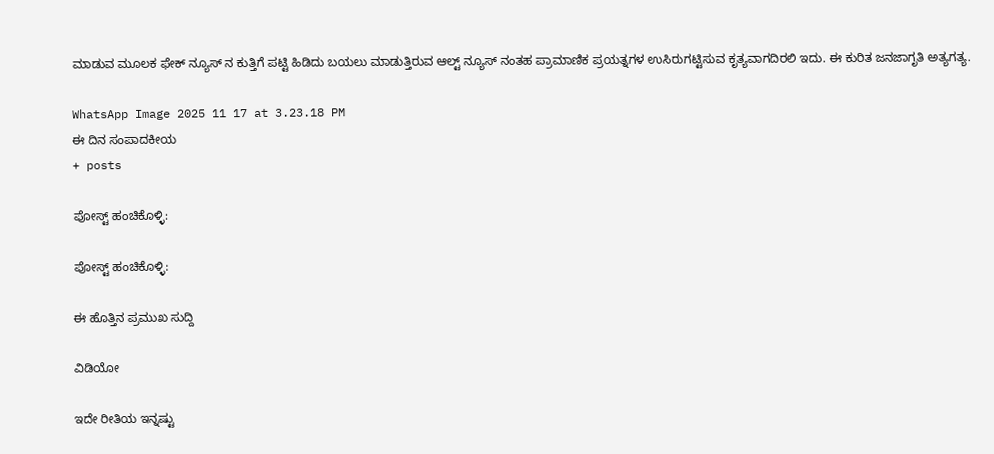ಮಾಡುವ ಮೂಲಕ ಫೇಕ್ ನ್ಯೂಸ್ ನ ಕುತ್ತಿಗೆ ಪಟ್ಟಿ ಹಿಡಿದು ಬಯಲು ಮಾಡುತ್ತಿರುವ ಆಲ್ಟ್ ನ್ಯೂಸ್ ನಂತಹ ಪ್ರಾಮಾಣಿಕ ಪ್ರಯತ್ನಗಳ ಉಸಿರುಗಟ್ಟಿಸುವ ಕೃತ್ಯವಾಗದಿರಲಿ ಇದು. ಈ ಕುರಿತ ಜನಜಾಗೃತಿ ಅತ್ಯಗತ್ಯ.

WhatsApp Image 2025 11 17 at 3.23.18 PM
ಈ ದಿನ ಸಂಪಾದಕೀಯ
+ posts

ಪೋಸ್ಟ್ ಹಂಚಿಕೊಳ್ಳಿ:

ಪೋಸ್ಟ್ ಹಂಚಿಕೊಳ್ಳಿ:

ಈ ಹೊತ್ತಿನ ಪ್ರಮುಖ ಸುದ್ದಿ

ವಿಡಿಯೋ

ಇದೇ ರೀತಿಯ ಇನ್ನಷ್ಟು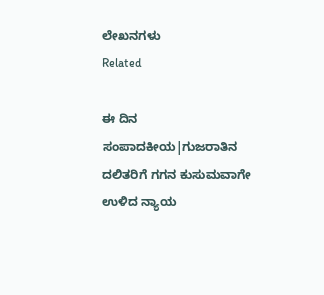ಲೇಖನಗಳು
Related

ಈ ದಿನ ಸಂಪಾದಕೀಯ|ಗುಜರಾತಿನ ದಲಿತರಿಗೆ ಗಗನ ಕುಸುಮವಾಗೇ ಉಳಿದ ನ್ಯಾಯ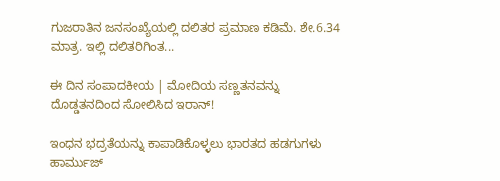ಗುಜರಾತಿನ ಜನಸಂಖ್ಯೆಯಲ್ಲಿ ದಲಿತರ ಪ್ರಮಾಣ ಕಡಿಮೆ. ಶೇ.6.34 ಮಾತ್ರ. ಇಲ್ಲಿ ದಲಿತರಿಗಿಂತ...

ಈ ದಿನ ಸಂಪಾದಕೀಯ | ಮೋದಿಯ ಸಣ್ಣತನವನ್ನು ದೊಡ್ಡತನದಿಂದ ಸೋಲಿಸಿದ ಇರಾನ್‌!

ಇಂಧನ ಭದ್ರತೆಯನ್ನು ಕಾಪಾಡಿಕೊಳ್ಳಲು ಭಾರತದ ಹಡಗುಗಳು ಹಾರ್ಮುಜ್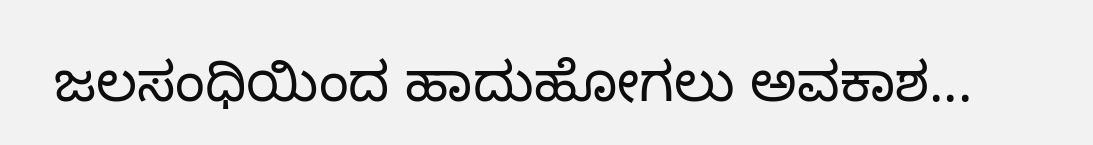ಜಲಸಂಧಿಯಿಂದ ಹಾದುಹೋಗಲು ಅವಕಾಶ...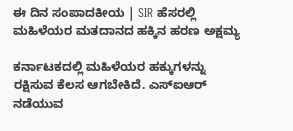ಈ ದಿನ ಸಂಪಾದಕೀಯ | SIR ಹೆಸರಲ್ಲಿ ಮಹಿಳೆಯರ ಮತದಾನದ ಹಕ್ಕಿನ ಹರಣ ಅಕ್ಷಮ್ಯ

ಕರ್ನಾಟಕದಲ್ಲಿ ಮಹಿಳೆಯರ ಹಕ್ಕುಗಳನ್ನು ರಕ್ಷಿಸುವ ಕೆಲಸ ಆಗಬೇಕಿದೆ. ಎಸ್‌ಐಆರ್‌ ನಡೆಯುವ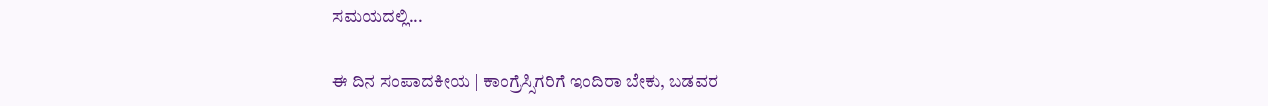ಸಮಯದಲ್ಲಿ...

ಈ ದಿನ ಸಂಪಾದಕೀಯ | ಕಾಂಗ್ರೆಸ್ಸಿಗರಿಗೆ ಇಂದಿರಾ ಬೇಕು, ಬಡವರ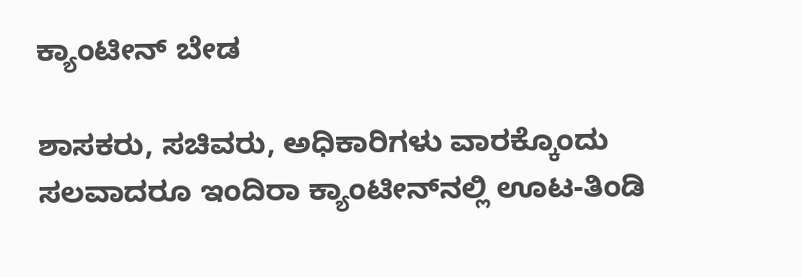ಕ್ಯಾಂಟೀನ್ ಬೇಡ

ಶಾಸಕರು, ಸಚಿವರು, ಅಧಿಕಾರಿಗಳು ವಾರಕ್ಕೊಂದು ಸಲವಾದರೂ ಇಂದಿರಾ ಕ್ಯಾಂಟೀನ್‌ನಲ್ಲಿ ಊಟ-ತಿಂಡಿ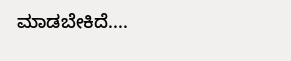ಮಾಡಬೇಕಿದೆ....